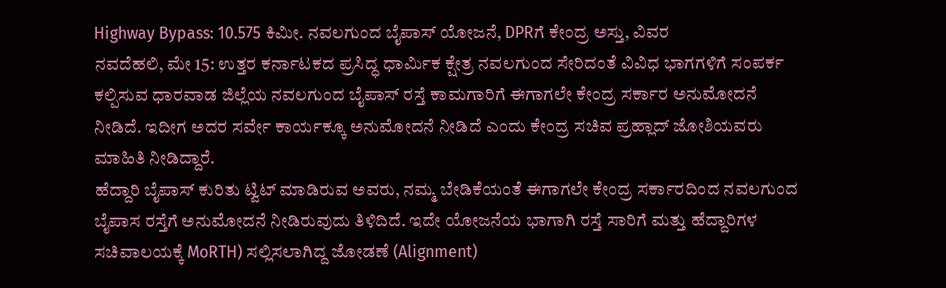Highway Bypass: 10.575 ಕಿಮೀ. ನವಲಗುಂದ ಬೈಪಾಸ್ ಯೋಜನೆ, DPRಗೆ ಕೇಂದ್ರ ಅಸ್ತು, ವಿವರ
ನವದೆಹಲಿ, ಮೇ 15: ಉತ್ತರ ಕರ್ನಾಟಕದ ಪ್ರಸಿದ್ಧ ಧಾರ್ಮಿಕ ಕ್ಷೇತ್ರ ನವಲಗುಂದ ಸೇರಿದಂತೆ ವಿವಿಧ ಭಾಗಗಳಿಗೆ ಸಂಪರ್ಕ ಕಲ್ಪಿಸುವ ಧಾರವಾಡ ಜಿಲ್ಲೆಯ ನವಲಗುಂದ ಬೈಪಾಸ್ ರಸ್ತೆ ಕಾಮಗಾರಿಗೆ ಈಗಾಗಲೇ ಕೇಂದ್ರ ಸರ್ಕಾರ ಅನುಮೋದನೆ ನೀಡಿದೆ. ಇದೀಗ ಅದರ ಸರ್ವೇ ಕಾರ್ಯಕ್ಕೂ ಅನುಮೋದನೆ ನೀಡಿದೆ ಎಂದು ಕೇಂದ್ರ ಸಚಿವ ಪ್ರಹ್ಲಾದ್ ಜೋಶಿಯವರು ಮಾಹಿತಿ ನೀಡಿದ್ದಾರೆ.
ಹೆದ್ದಾರಿ ಬೈಪಾಸ್ ಕುರಿತು ಟ್ವಿಟ್ ಮಾಡಿರುವ ಅವರು, ನಮ್ಮ ಬೇಡಿಕೆಯಂತೆ ಈಗಾಗಲೇ ಕೇಂದ್ರ ಸರ್ಕಾರದಿಂದ ನವಲಗುಂದ ಬೈಪಾಸ ರಸ್ತೆಗೆ ಅನುಮೋದನೆ ನೀಡಿರುವುದು ತಿಳಿದಿದೆ. ಇದೇ ಯೋಜನೆಯ ಭಾಗಾಗಿ ರಸ್ತೆ ಸಾರಿಗೆ ಮತ್ತು ಹೆದ್ದಾರಿಗಳ ಸಚಿವಾಲಯಕ್ಕೆ MoRTH) ಸಲ್ಲಿಸಲಾಗಿದ್ದ ಜೋಡಣೆ (Alignment)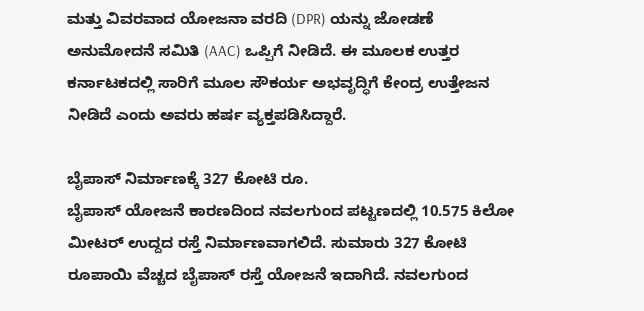ಮತ್ತು ವಿವರವಾದ ಯೋಜನಾ ವರದಿ (DPR) ಯನ್ನು ಜೋಡಣೆ ಅನುಮೋದನೆ ಸಮಿತಿ (AAC) ಒಪ್ಪಿಗೆ ನೀಡಿದೆ. ಈ ಮೂಲಕ ಉತ್ತರ ಕರ್ನಾಟಕದಲ್ಲಿ ಸಾರಿಗೆ ಮೂಲ ಸೌಕರ್ಯ ಅಭವೃದ್ಧಿಗೆ ಕೇಂದ್ರ ಉತ್ತೇಜನ ನೀಡಿದೆ ಎಂದು ಅವರು ಹರ್ಷ ವ್ಯಕ್ತಪಡಿಸಿದ್ದಾರೆ.

ಬೈಪಾಸ್ ನಿರ್ಮಾಣಕ್ಕೆ 327 ಕೋಟಿ ರೂ.
ಬೈಪಾಸ್ ಯೋಜನೆ ಕಾರಣದಿಂದ ನವಲಗುಂದ ಪಟ್ಟಣದಲ್ಲಿ 10.575 ಕಿಲೋ ಮೀಟರ್ ಉದ್ದದ ರಸ್ತೆ ನಿರ್ಮಾಣವಾಗಲಿದೆ. ಸುಮಾರು 327 ಕೋಟಿ ರೂಪಾಯಿ ವೆಚ್ಚದ ಬೈಪಾಸ್ ರಸ್ತೆ ಯೋಜನೆ ಇದಾಗಿದೆ. ನವಲಗುಂದ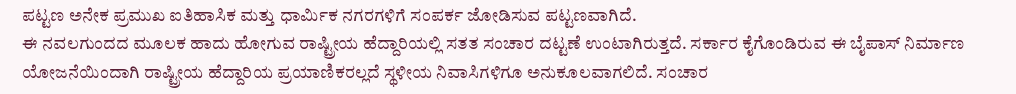ಪಟ್ಟಣ ಅನೇಕ ಪ್ರಮುಖ ಐತಿಹಾಸಿಕ ಮತ್ತು ಧಾರ್ಮಿಕ ನಗರಗಳಿಗೆ ಸಂಪರ್ಕ ಜೋಡಿಸುವ ಪಟ್ಟಣವಾಗಿದೆ.
ಈ ನವಲಗುಂದದ ಮೂಲಕ ಹಾದು ಹೋಗುವ ರಾಷ್ಟ್ರೀಯ ಹೆದ್ದಾರಿಯಲ್ಲಿ ಸತತ ಸಂಚಾರ ದಟ್ಟಣೆ ಉಂಟಾಗಿರುತ್ತದೆ. ಸರ್ಕಾರ ಕೈಗೊಂಡಿರುವ ಈ ಬೈಪಾಸ್ ನಿರ್ಮಾಣ ಯೋಜನೆಯಿಂದಾಗಿ ರಾಷ್ಟ್ರೀಯ ಹೆದ್ದಾರಿಯ ಪ್ರಯಾಣಿಕರಲ್ಲದೆ ಸ್ಥಳೀಯ ನಿವಾಸಿಗಳಿಗೂ ಅನುಕೂಲವಾಗಲಿದೆ. ಸಂಚಾರ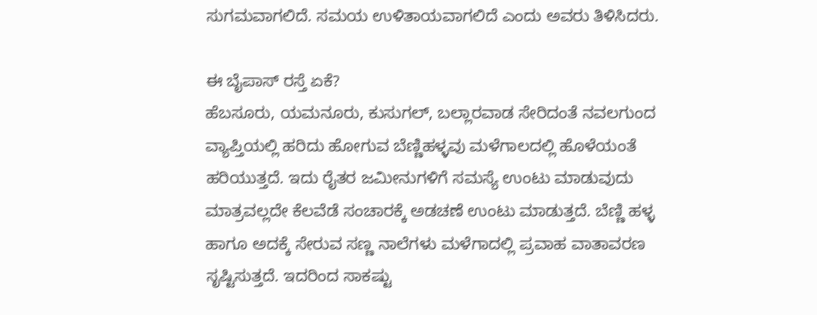ಸುಗಮವಾಗಲಿದೆ. ಸಮಯ ಉಳಿತಾಯವಾಗಲಿದೆ ಎಂದು ಅವರು ತಿಳಿಸಿದರು.

ಈ ಬೈಪಾಸ್ ರಸ್ತೆ ಏಕೆ?
ಹೆಬಸೂರು, ಯಮನೂರು, ಕುಸುಗಲ್, ಬಲ್ಲಾರವಾಡ ಸೇರಿದಂತೆ ನವಲಗುಂದ ವ್ಯಾಪ್ತಿಯಲ್ಲಿ ಹರಿದು ಹೋಗುವ ಬೆಣ್ಣಿಹಳ್ಳವು ಮಳೆಗಾಲದಲ್ಲಿ ಹೊಳೆಯಂತೆ ಹರಿಯುತ್ತದೆ. ಇದು ರೈತರ ಜಮೀನುಗಳಿಗೆ ಸಮಸ್ಯೆ ಉಂಟು ಮಾಡುವುದು ಮಾತ್ರವಲ್ಲದೇ ಕೆಲವೆಡೆ ಸಂಚಾರಕ್ಕೆ ಅಡಚಣೆ ಉಂಟು ಮಾಡುತ್ತದೆ. ಬೆಣ್ಣಿ ಹಳ್ಳ ಹಾಗೂ ಅದಕ್ಕೆ ಸೇರುವ ಸಣ್ಣ ನಾಲೆಗಳು ಮಳೆಗಾದಲ್ಲಿ ಪ್ರವಾಹ ವಾತಾವರಣ ಸೃಷ್ಟಿಸುತ್ತದೆ. ಇದರಿಂದ ಸಾಕಷ್ಟು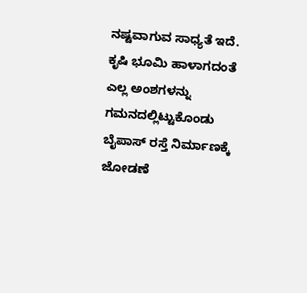ನಷ್ಟವಾಗುವ ಸಾಧ್ಯತೆ ಇದೆ. ಕೃಷಿ ಭೂಮಿ ಹಾಳಾಗದಂತೆ ಎಲ್ಲ ಅಂಶಗಳನ್ನು ಗಮನದಲ್ಲಿಟ್ಟುಕೊಂಡು ಬೈಪಾಸ್ ರಸ್ತೆ ನಿರ್ಮಾಣಕ್ಕೆ ಜೋಡಣೆ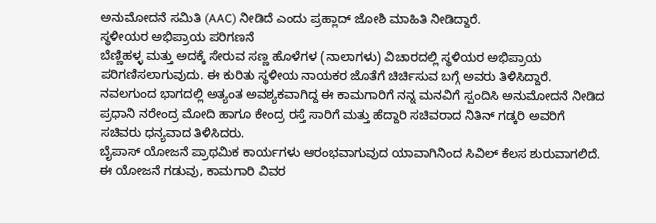ಅನುಮೋದನೆ ಸಮಿತಿ (AAC) ನೀಡಿದೆ ಎಂದು ಪ್ರಹ್ಲಾದ್ ಜೋಶಿ ಮಾಹಿತಿ ನೀಡಿದ್ದಾರೆ.
ಸ್ಥಳೀಯರ ಅಭಿಪ್ರಾಯ ಪರಿಗಣನೆ
ಬೆಣ್ಣಿಹಳ್ಳ ಮತ್ತು ಅದಕ್ಕೆ ಸೇರುವ ಸಣ್ಣ ಹೊಳೆಗಳ (ನಾಲಾಗಳು) ವಿಚಾರದಲ್ಲಿ ಸ್ಥಳಿಯರ ಅಭಿಪ್ರಾಯ ಪರಿಗಣಿಸಲಾಗುವುದು. ಈ ಕುರಿತು ಸ್ಥಳೀಯ ನಾಯಕರ ಜೊತೆಗೆ ಚಿರ್ಚಿಸುವ ಬಗ್ಗೆ ಅವರು ತಿಳಿಸಿದ್ದಾರೆ. ನವಲಗುಂದ ಭಾಗದಲ್ಲಿ ಅತ್ಯಂತ ಅವಶ್ಯಕವಾಗಿದ್ದ ಈ ಕಾಮಗಾರಿಗೆ ನನ್ನ ಮನವಿಗೆ ಸ್ಪಂದಿಸಿ ಅನುಮೋದನೆ ನೀಡಿದ ಪ್ರಧಾನಿ ನರೇಂದ್ರ ಮೋದಿ ಹಾಗೂ ಕೇಂದ್ರ ರಸ್ತೆ ಸಾರಿಗೆ ಮತ್ತು ಹೆದ್ದಾರಿ ಸಚಿವರಾದ ನಿತಿನ್ ಗಡ್ಕರಿ ಅವರಿಗೆ ಸಚಿವರು ಧನ್ಯವಾದ ತಿಳಿಸಿದರು.
ಬೈಪಾಸ್ ಯೋಜನೆ ಪ್ರಾಥಮಿಕ ಕಾರ್ಯಗಳು ಆರಂಭವಾಗುವುದ ಯಾವಾಗಿನಿಂದ ಸಿವಿಲ್ ಕೆಲಸ ಶುರುವಾಗಲಿದೆ. ಈ ಯೋಜನೆ ಗಡುವು, ಕಾಮಗಾರಿ ವಿವರ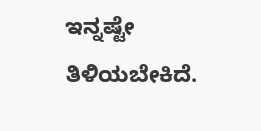ಇನ್ನಷ್ಟೇ ತಿಳಿಯಬೇಕಿದೆ.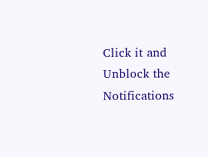Click it and Unblock the Notifications